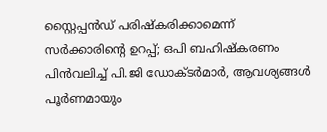സ്റ്റൈപ്പൻഡ് പരിഷ്കരിക്കാമെന്ന് സർക്കാരിന്റെ ഉറപ്പ്; ഒപി ബഹിഷ്കരണം പിൻവലിച്ച് പി.ജി ഡോക്ടർമാർ, ആവശ്യങ്ങൾ പൂർണമായും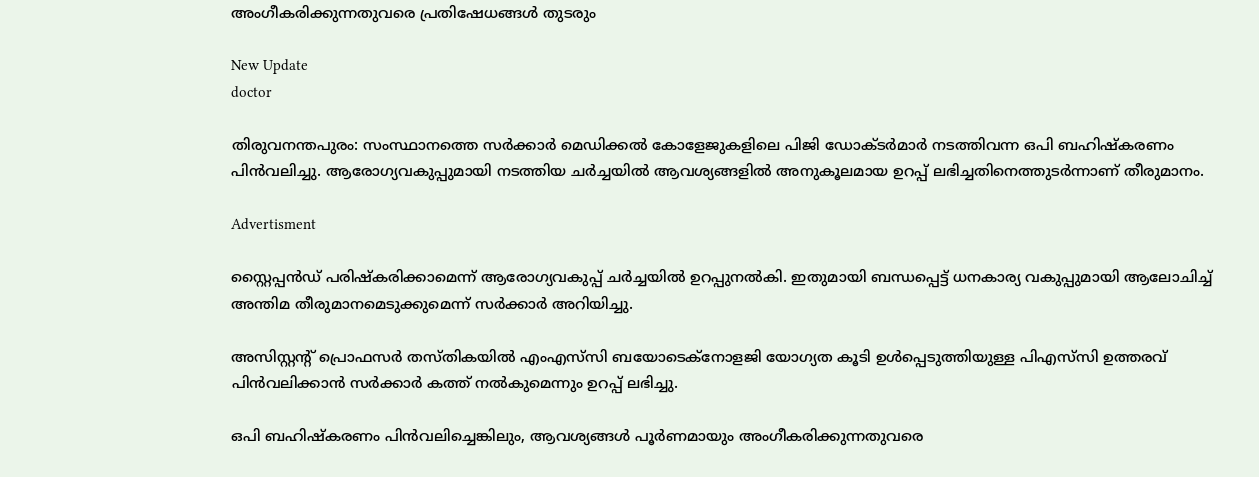അംഗീകരിക്കുന്നതുവരെ പ്രതിഷേധങ്ങൾ തുടരും

New Update
doctor

തിരുവനന്തപുരം: സംസ്ഥാനത്തെ സർക്കാർ മെഡിക്കൽ കോളേജുകളിലെ പിജി ഡോക്ടർമാർ നടത്തിവന്ന ഒപി ബഹിഷ്കരണം പിൻവലിച്ചു. ആരോഗ്യവകുപ്പുമായി നടത്തിയ ചർച്ചയിൽ ആവശ്യങ്ങളിൽ അനുകൂലമായ ഉറപ്പ് ലഭിച്ചതിനെത്തുടർന്നാണ് തീരുമാനം.

Advertisment

സ്റ്റൈപ്പൻഡ് പരിഷ്കരിക്കാമെന്ന് ആരോഗ്യവകുപ്പ് ചർച്ചയിൽ ഉറപ്പുനൽകി. ഇതുമായി ബന്ധപ്പെട്ട് ധനകാര്യ വകുപ്പുമായി ആലോചിച്ച് അന്തിമ തീരുമാനമെടുക്കുമെന്ന് സർക്കാർ അറിയിച്ചു.

അസിസ്റ്റന്റ് പ്രൊഫസർ തസ്തികയിൽ എംഎസ്‌സി ബയോടെക്നോളജി യോഗ്യത കൂടി ഉൾപ്പെടുത്തിയുള്ള പിഎസ്‌സി ഉത്തരവ് പിൻവലിക്കാൻ സർക്കാർ കത്ത് നൽകുമെന്നും ഉറപ്പ് ലഭിച്ചു.

ഒപി ബഹിഷ്കരണം പിൻവലിച്ചെങ്കിലും, ആവശ്യങ്ങൾ പൂർണമായും അംഗീകരിക്കുന്നതുവരെ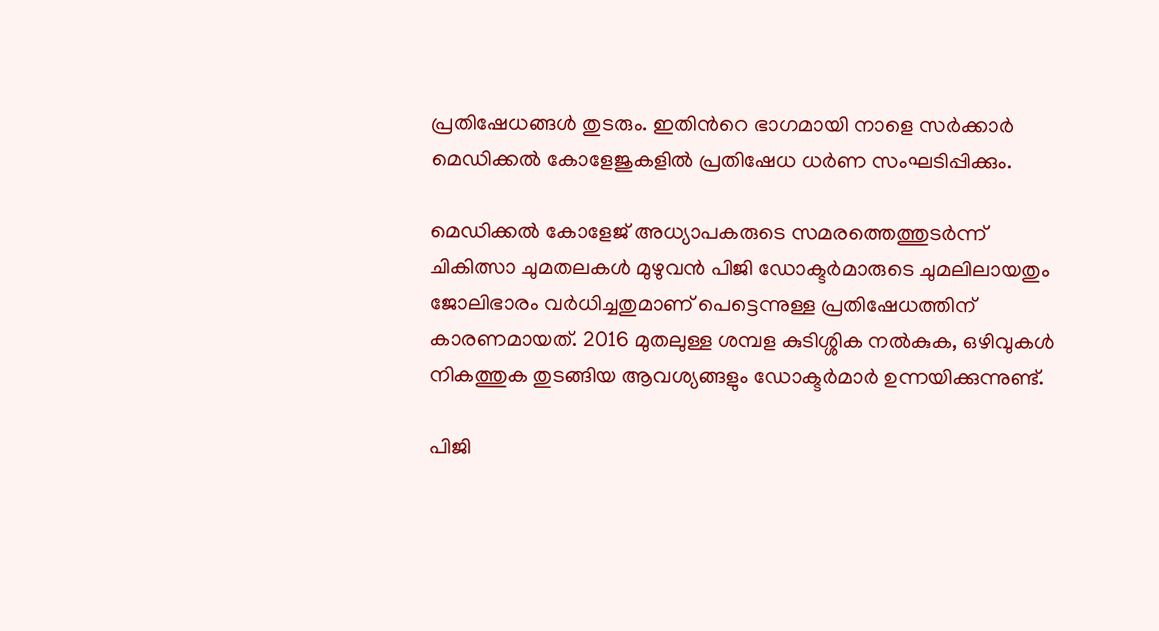പ്രതിഷേധങ്ങൾ തുടരും. ഇതിന്‍റെ ഭാഗമായി നാളെ സർക്കാർ മെഡിക്കൽ കോളേജുകളിൽ പ്രതിഷേധ ധർണ സംഘടിപ്പിക്കും.

മെഡിക്കൽ കോളേജ് അധ്യാപകരുടെ സമരത്തെത്തുടർന്ന് ചികിത്സാ ചുമതലകൾ മുഴുവൻ പിജി ഡോക്ടർമാരുടെ ചുമലിലായതും ജോലിഭാരം വർധിച്ചതുമാണ് പെട്ടെന്നുള്ള പ്രതിഷേധത്തിന് കാരണമായത്. 2016 മുതലുള്ള ശമ്പള കുടിശ്ശിക നൽകുക, ഒഴിവുകൾ നികത്തുക തുടങ്ങിയ ആവശ്യങ്ങളും ഡോക്ടർമാർ ഉന്നയിക്കുന്നുണ്ട്.

പിജി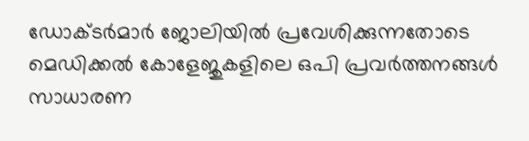ഡോക്ടർമാർ ജോലിയിൽ പ്രവേശിക്കുന്നതോടെ മെഡിക്കൽ കോളേജുകളിലെ ഒപി പ്രവർത്തനങ്ങൾ സാധാരണ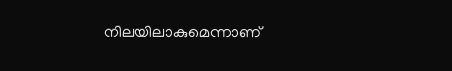നിലയിലാകുമെന്നാണ്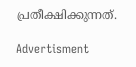പ്രതീക്ഷിക്കുന്നത്.

Advertisment